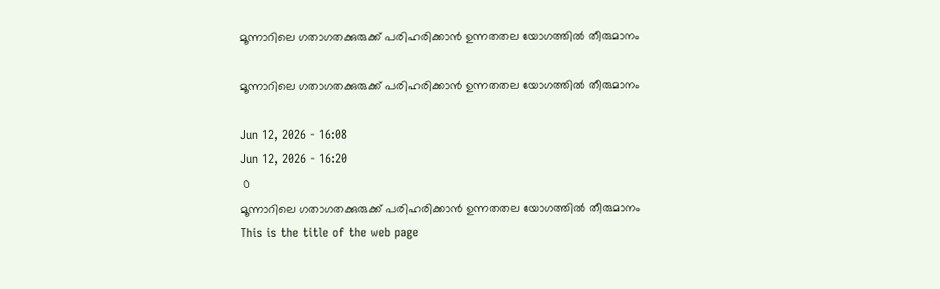മൂന്നാറിലെ ഗതാഗതക്കുരുക്ക് പരിഹരിക്കാന്‍ ഉന്നതതല യോഗത്തില്‍ തീരുമാനം

മൂന്നാറിലെ ഗതാഗതക്കുരുക്ക് പരിഹരിക്കാന്‍ ഉന്നതതല യോഗത്തില്‍ തീരുമാനം

Jun 12, 2026 - 16:08
Jun 12, 2026 - 16:20
 0
മൂന്നാറിലെ ഗതാഗതക്കുരുക്ക് പരിഹരിക്കാന്‍ ഉന്നതതല യോഗത്തില്‍ തീരുമാനം
This is the title of the web page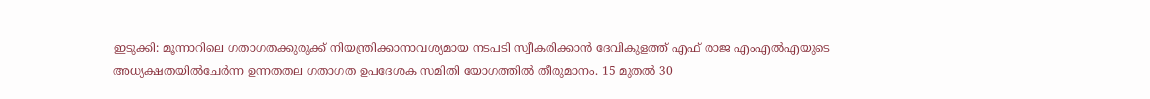ഇടുക്കി: മൂന്നാറിലെ ഗതാഗതക്കുരുക്ക് നിയന്ത്രിക്കാനാവശ്യമായ നടപടി സ്വീകരിക്കാന്‍ ദേവികുളത്ത് എഫ് രാജ എംഎല്‍എയുടെ അധ്യക്ഷതയില്‍ചേര്‍ന്ന ഉന്നതതല ഗതാഗത ഉപദേശക സമിതി യോഗത്തില്‍ തീരുമാനം. 15 മുതല്‍ 30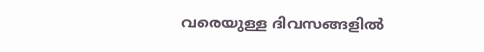വരെയുള്ള ദിവസങ്ങളില്‍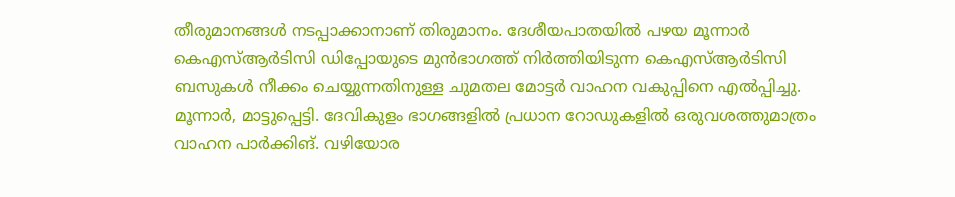തീരുമാനങ്ങള്‍ നടപ്പാക്കാനാണ് തിരുമാനം. ദേശീയപാതയില്‍ പഴയ മൂന്നാര്‍ കെഎസ്ആര്‍ടിസി ഡിപ്പോയുടെ മുന്‍ഭാഗത്ത് നിര്‍ത്തിയിടുന്ന കെഎസ്ആര്‍ടിസി ബസുകള്‍ നീക്കം ചെയ്യുന്നതിനുള്ള ചുമതല മോട്ടര്‍ വാഹന വകുപ്പിനെ എല്‍പ്പിച്ചു. മൂന്നാര്‍, മാട്ടുപ്പെട്ടി. ദേവികുളം ഭാഗങ്ങളില്‍ പ്രധാന റോഡുകളില്‍ ഒരുവശത്തുമാത്രം വാഹന പാര്‍ക്കിങ്. വഴിയോര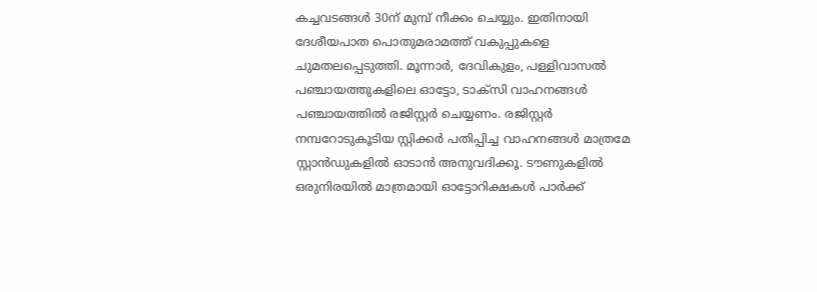കച്ചവടങ്ങള്‍ 30ന് മുമ്പ് നീക്കം ചെയ്യും. ഇതിനായി ദേശീയപാത പൊതുമരാമത്ത് വകുപ്പുകളെ ചുമതലപ്പെടുത്തി. മൂന്നാര്‍, ദേവികുളം, പള്ളിവാസല്‍  പഞ്ചായത്തുകളിലെ ഓട്ടോ, ടാക്‌സി വാഹനങ്ങള്‍ പഞ്ചായത്തില്‍ രജിസ്റ്റര്‍ ചെയ്യണം. രജിസ്റ്റര്‍ നമ്പറോടുകൂടിയ സ്റ്റിക്കര്‍ പതിപ്പിച്ച വാഹനങ്ങള്‍ മാത്രമേ സ്റ്റാന്‍ഡുകളില്‍ ഓടാന്‍ അനുവദിക്കൂ. ടൗണുകളില്‍ ഒരുനിരയില്‍ മാത്രമായി ഓട്ടോറിക്ഷകള്‍ പാര്‍ക്ക്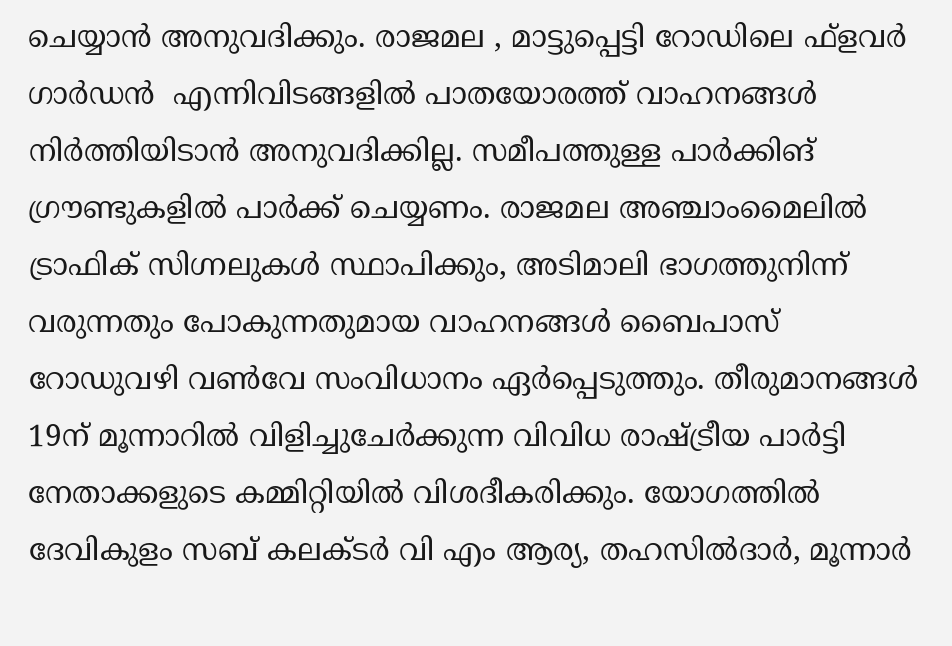ചെയ്യാന്‍ അനുവദിക്കും. രാജമല , മാട്ടുപ്പെട്ടി റോഡിലെ ഫ്‌ളവര്‍ ഗാര്‍ഡന്‍  എന്നിവിടങ്ങളില്‍ പാതയോരത്ത് വാഹനങ്ങള്‍ നിര്‍ത്തിയിടാന്‍ അനുവദിക്കില്ല. സമീപത്തുള്ള പാര്‍ക്കിങ് ഗ്രൗണ്ടുകളില്‍ പാര്‍ക്ക് ചെയ്യണം. രാജമല അഞ്ചാംമൈലില്‍ ട്രാഫിക് സിഗ്നലുകള്‍ സ്ഥാപിക്കും, അടിമാലി ഭാഗത്തുനിന്ന് വരുന്നതും പോകുന്നതുമായ വാഹനങ്ങള്‍ ബൈപാസ് റോഡുവഴി വണ്‍വേ സംവിധാനം ഏര്‍പ്പെടുത്തും. തീരുമാനങ്ങള്‍ 19ന് മൂന്നാറില്‍ വിളിച്ചുചേര്‍ക്കുന്ന വിവിധ രാഷ്ട്രീയ പാര്‍ട്ടി നേതാക്കളുടെ കമ്മിറ്റിയില്‍ വിശദീകരിക്കും. യോഗത്തില്‍ ദേവികുളം സബ് കലക്ടര്‍ വി എം ആര്യ, തഹസില്‍ദാര്‍, മൂന്നാര്‍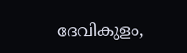ദേവികുളം,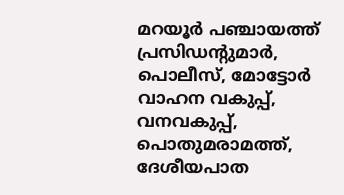മറയൂര്‍ പഞ്ചായത്ത് പ്രസിഡന്റുമാര്‍, പൊലീസ്, മോട്ടോര്‍ വാഹന വകുപ്പ്, വനവകുപ്പ്, പൊതുമരാമത്ത്, ദേശീയപാത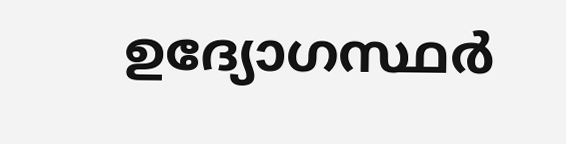ഉദ്യോഗസ്ഥര്‍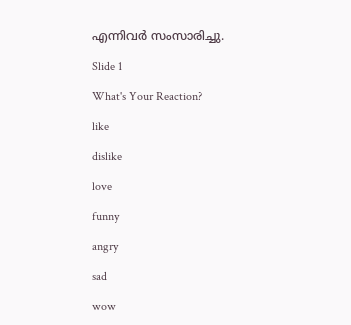എന്നിവര്‍ സംസാരിച്ചു.

Slide 1

What's Your Reaction?

like

dislike

love

funny

angry

sad

wow